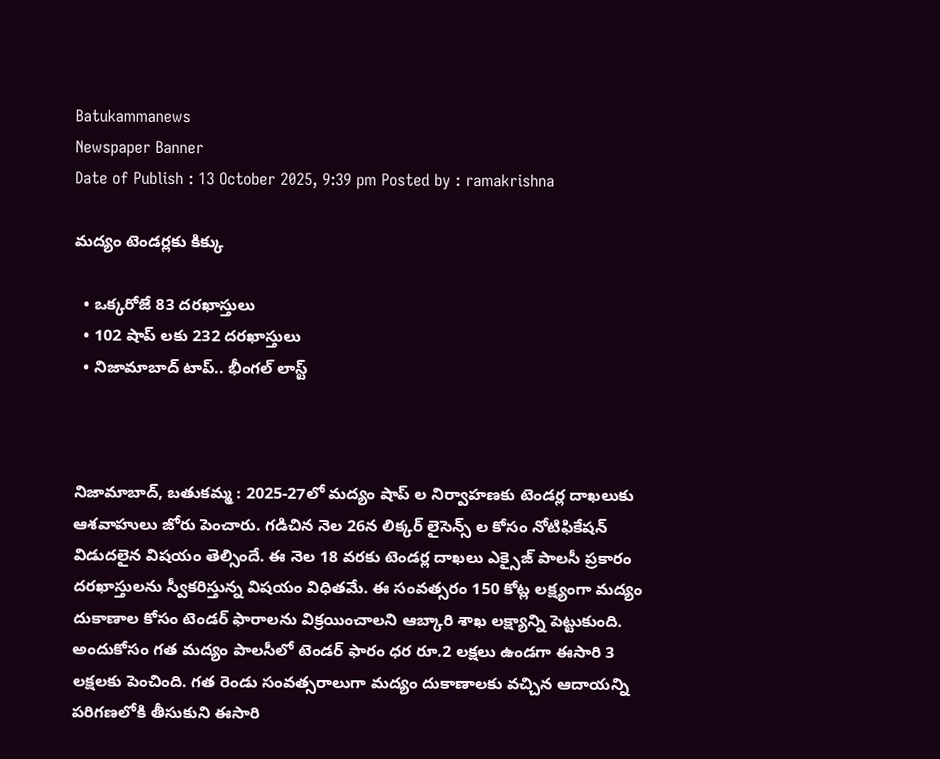Batukammanews
Newspaper Banner
Date of Publish : 13 October 2025, 9:39 pm Posted by : ramakrishna

మద్యం టెండర్లకు కిక్కు

  • ఒక్కరోజే 83 దరఖాస్తులు
  • 102 షాప్ లకు 232 దరఖాస్తులు
  • నిజామాబాద్ టాప్.. భీంగల్ లాస్ట్



నిజామాబాద్, బతుకమ్మ : 2025-27లో మద్యం షాప్ ల నిర్వాహణకు టెండర్ల దాఖలుకు ఆశవాహులు జోరు పెంచారు. గడిచిన నెల 26న లిక్కర్ లైసెన్స్ ల కోసం నోటిఫికేషన్ విడుదలైన విషయం తెల్సిందే. ఈ నెల 18 వరకు టెండర్ల దాఖలు ఎక్సైజ్ పాలసీ ప్రకారం దరఖాస్తులను స్వీకరిస్తున్న విషయం విధితమే. ఈ సంవత్సరం 150 కోట్ల లక్ష్యంగా మద్యం దుకాణాల కోసం టెండర్ ఫారాలను విక్రయించాలని ఆబ్కారి శాఖ లక్ష్యాన్ని పెట్టుకుంది. అందుకోసం గత మద్యం పాలసీలో టెండర్ ఫారం ధర రూ.2 లక్షలు ఉండగా ఈసారి 3 లక్షలకు పెంచింది. గత రెండు సంవత్సరాలుగా మద్యం దుకాణాలకు వచ్చిన ఆదాయన్ని పరిగణలోకి తీసుకుని ఈసారి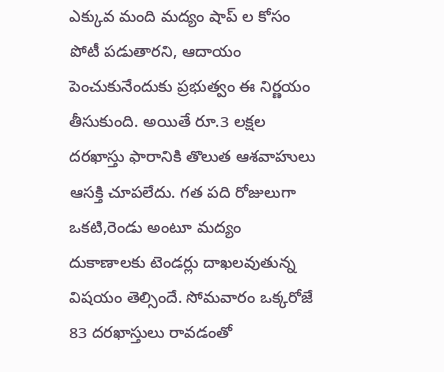ఎక్కువ మంది మద్యం షాప్ ల కోసం  పోటీ పడుతారని, ఆదాయం పెంచుకునేందుకు ప్రభుత్వం ఈ నిర్ణయం తీసుకుంది. అయితే రూ.3 లక్షల దరఖాస్తు ఫారానికి తొలుత ఆశవాహులు ఆసక్తి చూపలేదు. గత పది రోజులుగా ఒకటి,రెండు అంటూ మద్యం దుకాణాలకు టెండర్లు దాఖలవుతున్న విషయం తెల్సిందే. సోమవారం ఒక్కరోజే 83 దరఖాస్తులు రావడంతో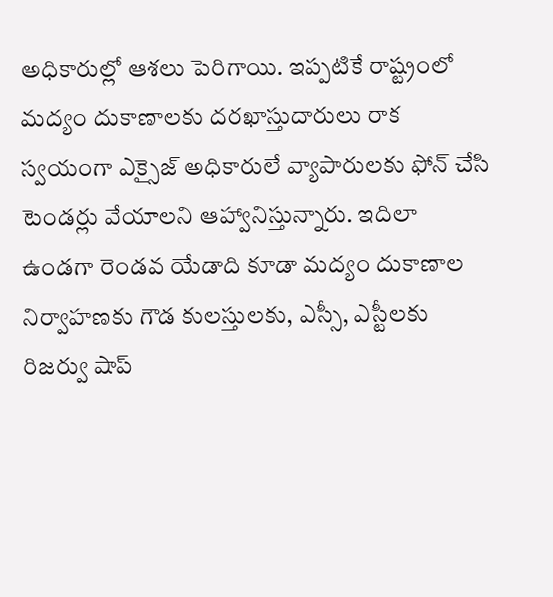అధికారుల్లో ఆశలు పెరిగాయి. ఇప్పటికే రాష్ట్రంలో మద్యం దుకాణాలకు దరఖాస్తుదారులు రాక స్వయంగా ఎక్సైజ్ అధికారులే వ్యాపారులకు ఫోన్ చేసి టెండర్లు వేయాలని ఆహ్వానిస్తున్నారు. ఇదిలా ఉండగా రెండవ యేడాది కూడా మద్యం దుకాణాల నిర్వాహణకు గౌడ కులస్తులకు, ఎస్సీ, ఎస్టీలకు రిజర్వు షాప్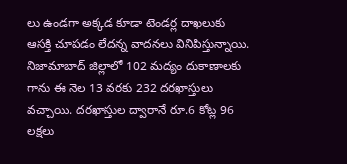లు ఉండగా అక్కడ కూడా టెండర్ల దాఖలుకు ఆసక్తి చూపడం లేదన్న వాదనలు వినిపిస్తున్నాయి. నిజామాబాద్ జిల్లాలో 102 మద్యం దుకాణాలకు గాను ఈ నెల 13 వరకు 232 దరఖాస్తులు వచ్చాయి. దరఖాస్తుల ద్వారానే రూ.6 కోట్ల 96 లక్షలు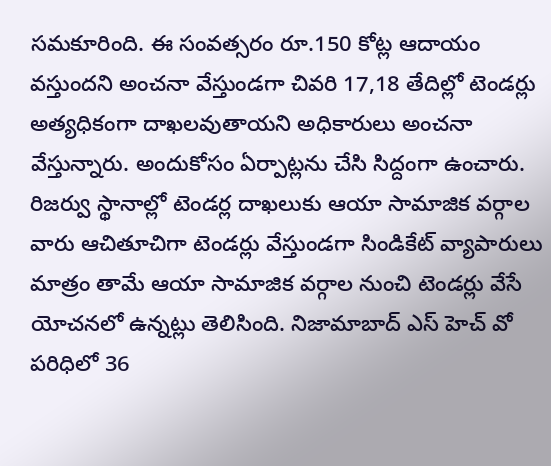సమకూరింది. ఈ సంవత్సరం రూ.150 కోట్ల ఆదాయం వస్తుందని అంచనా వేస్తుండగా చివరి 17,18 తేదిల్లో టెండర్లు అత్యధికంగా దాఖలవుతాయని అధికారులు అంచనా వేస్తున్నారు. అందుకోసం ఏర్పాట్లను చేసి సిద్దంగా ఉంచారు. రిజర్వు స్థానాల్లో టెండర్ల దాఖలుకు ఆయా సామాజిక వర్గాల వారు ఆచితూచిగా టెండర్లు వేస్తుండగా సిండికేట్ వ్యాపారులు మాత్రం తామే ఆయా సామాజిక వర్గాల నుంచి టెండర్లు వేసే యోచనలో ఉన్నట్లు తెలిసింది. నిజామాబాద్ ఎస్ హెచ్ వో పరిధిలో 36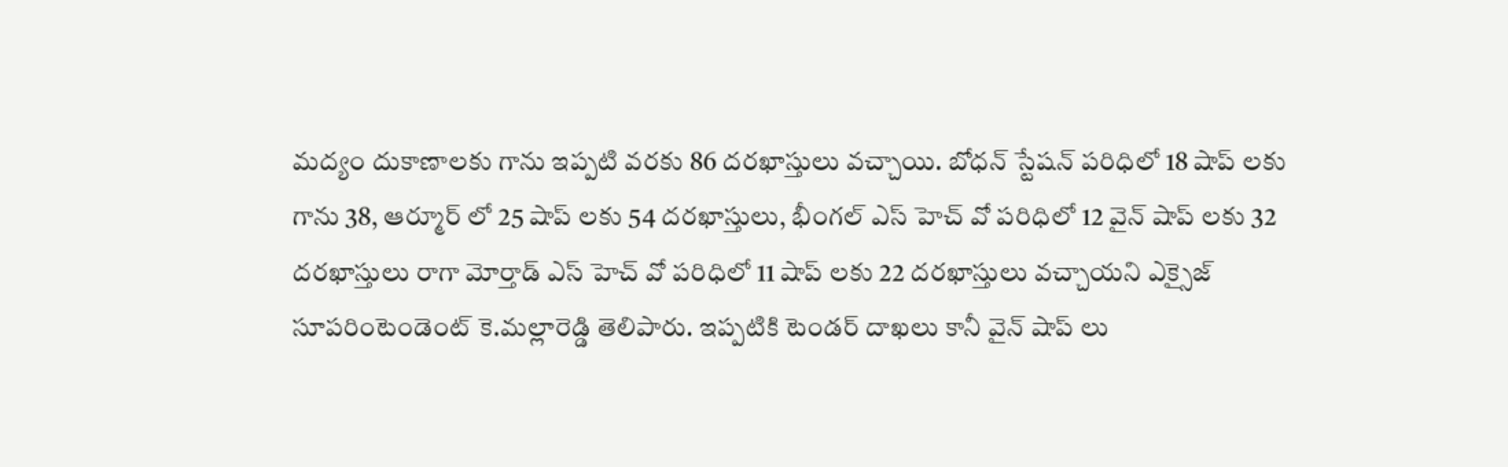మద్యం దుకాణాలకు గాను ఇప్పటి వరకు 86 దరఖాస్తులు వచ్చాయి. బోధన్ స్టేషన్ పరిధిలో 18 షాప్ లకు గాను 38, ఆర్మూర్ లో 25 షాప్ లకు 54 దరఖాస్తులు, భీంగల్ ఎస్ హెచ్ వో పరిధిలో 12 వైన్ షాప్ లకు 32 దరఖాస్తులు రాగా మోర్తాడ్ ఎస్ హెచ్ వో పరిధిలో 11 షాప్ లకు 22 దరఖాస్తులు వచ్చాయని ఎక్సైజ్ సూపరింటెండెంట్ కె.మల్లారెడ్డి తెలిపారు. ఇప్పటికి టెండర్ దాఖలు కానీ వైన్ షాప్ లు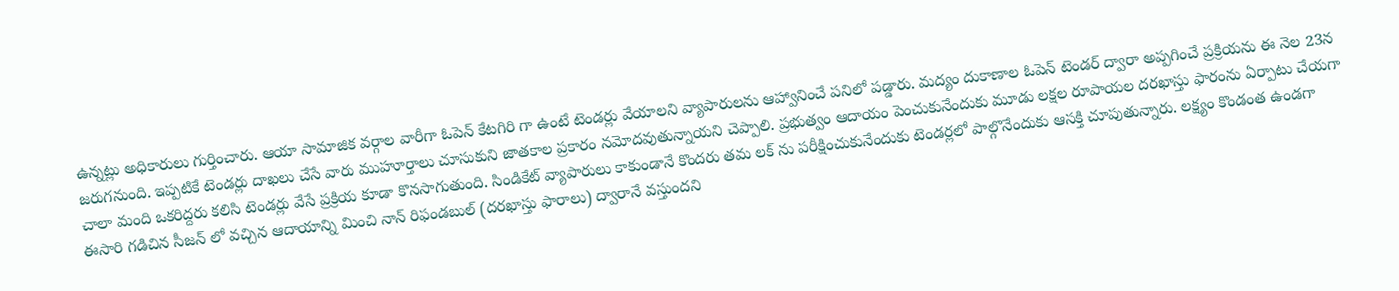ఉన్నట్లు అధికారులు గుర్తించారు. ఆయా సామాజిక వర్గాల వారీగా ఓపెన్ కేటగిరి గా ఉంటే టెండర్లు వేయాలని వ్యాపారులను ఆహ్వానించే పనిలో పడ్డారు. మద్యం దుకాణాల ఓపెన్ టెండర్ ద్వారా అప్పగించే ప్రక్రియను ఈ నెల 23న జరుగనుంది. ఇప్పటికే టెండర్లు దాఖలు చేసే వారు ముహూర్తాలు చూసుకుని జాతకాల ప్రకారం నమోదవుతున్నాయని చెప్పాలి. ప్రభుత్వం ఆదాయం పెంచుకునేందుకు మూడు లక్షల రూపాయల దరఖాస్తు ఫారంను ఏర్పాటు చేయగా చాలా మంది ఒకరిద్దరు కలిసి టెండర్లు వేసే ప్రక్రియ కూడా కొనసాగుతుంది. సిండికేట్ వ్యాపారులు కాకుండానే కొందరు తమ లక్ ను పరీక్షించుకునేందుకు టెండర్లలో పాల్గొనేందుకు ఆసక్తి చూపుతున్నారు. లక్ష్యం కొండంత ఉండగా ఈసారి గడిచిన సీజన్ లో వచ్చిన ఆదాయాన్ని మించి నాన్ రిఫండబుల్ (దరఖాస్తు ఫారాలు) ద్వారానే వస్తుందని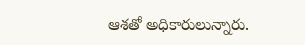ఆశతో అధికారులున్నారు.